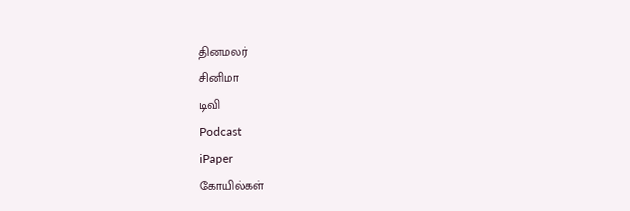தினமலர்
சினிமா
டிவி
Podcast
iPaper
கோயில்கள்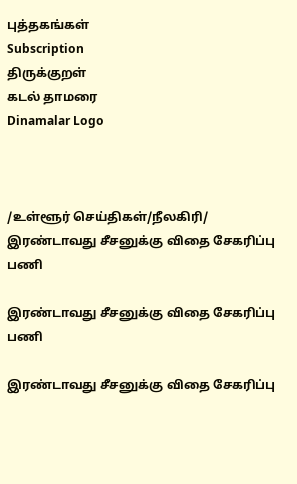புத்தகங்கள்
Subscription
திருக்குறள்
கடல் தாமரை
Dinamalar Logo



/உள்ளூர் செய்திகள்/நீலகிரி/ இரண்டாவது சீசனுக்கு விதை சேகரிப்பு பணி

இரண்டாவது சீசனுக்கு விதை சேகரிப்பு பணி

இரண்டாவது சீசனுக்கு விதை சேகரிப்பு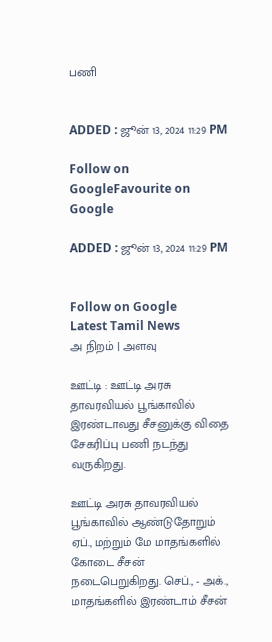பணி


ADDED : ஜூன் 13, 2024 11:29 PM

Follow on GoogleFavourite on Google

ADDED : ஜூன் 13, 2024 11:29 PM


Follow on Google
Latest Tamil News
அ நிறம் | அளவு

ஊட்டி : ஊட்டி அரசு தாவரவியல் பூங்காவில் இரண்டாவது சீசனுக்கு விதை சேகரிப்பு பணி நடந்து வருகிறது.

ஊட்டி அரசு தாவரவியல் பூங்காவில் ஆண்டுதோறும் ஏப்., மற்றும் மே மாதங்களில் கோடை சீசன் நடைபெறுகிறது. செப்., - அக்., மாதங்களில் இரண்டாம் சீசன்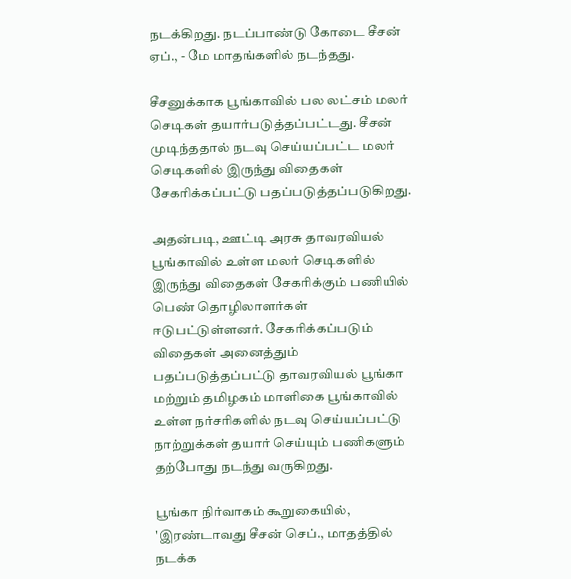நடக்கிறது. நடப்பாண்டு கோடை சீசன் ஏப்., - மே மாதங்களில் நடந்தது.

சீசனுக்காக பூங்காவில் பல லட்சம் மலர் செடிகள் தயார்படுத்தப்பட்டது. சீசன் முடிந்ததால் நடவு செய்யப்பட்ட மலர் செடிகளில் இருந்து விதைகள் சேகரிக்கப்பட்டு பதப்படுத்தப்படுகிறது.

அதன்படி, ஊட்டி அரசு தாவரவியல் பூங்காவில் உள்ள மலர் செடிகளில் இருந்து விதைகள் சேகரிக்கும் பணியில் பெண் தொழிலாளர்கள் ஈடுபட்டுள்ளனர். சேகரிக்கப்படும் விதைகள் அனைத்தும் பதப்படுத்தப்பட்டு தாவரவியல் பூங்கா மற்றும் தமிழகம் மாளிகை பூங்காவில் உள்ள நர்சரிகளில் நடவு செய்யப்பட்டு நாற்றுக்கள் தயார் செய்யும் பணிகளும் தற்போது நடந்து வருகிறது.

பூங்கா நிர்வாகம் கூறுகையில், 'இரண்டாவது சீசன் செப்., மாதத்தில் நடக்க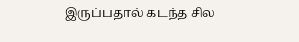இருப்பதால் கடந்த சில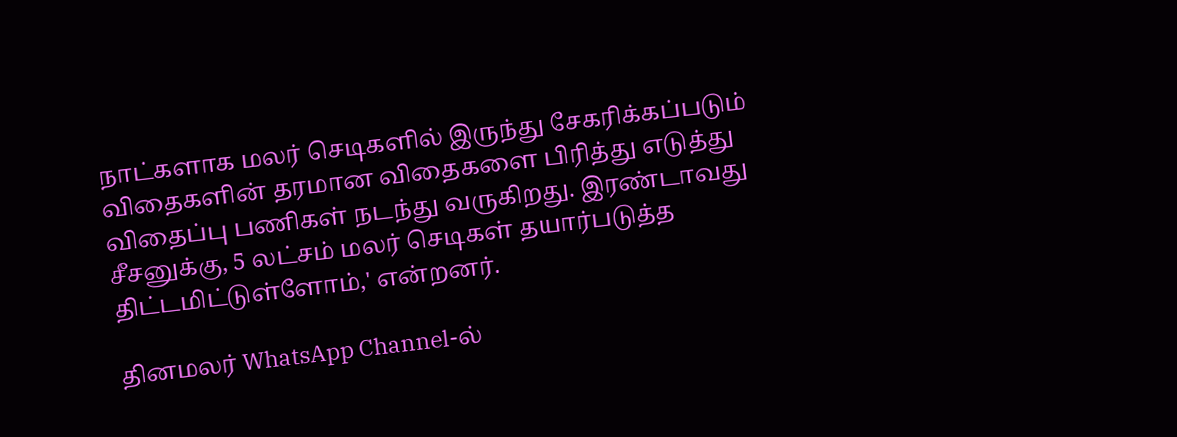நாட்களாக மலர் செடிகளில் இருந்து சேகரிக்கப்படும் விதைகளின் தரமான விதைகளை பிரித்து எடுத்து விதைப்பு பணிகள் நடந்து வருகிறது. இரண்டாவது சீசனுக்கு, 5 லட்சம் மலர் செடிகள் தயார்படுத்த திட்டமிட்டுள்ளோம்,' என்றனர்.

தினமலர் WhatsApp Channel-ல்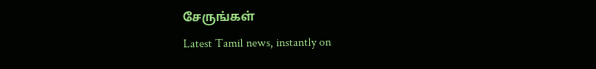சேருங்கள்
Latest Tamil news, instantly on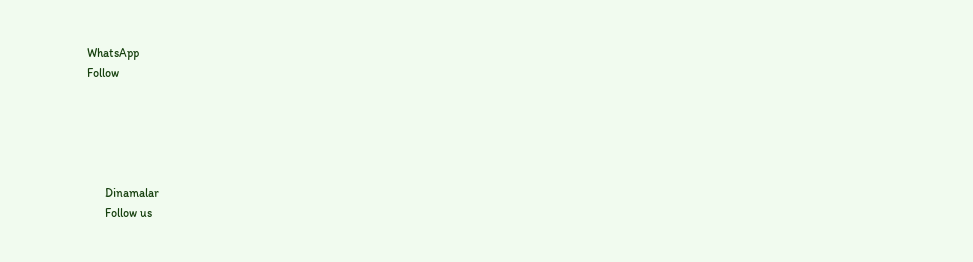WhatsApp
Follow





      Dinamalar
      Follow us